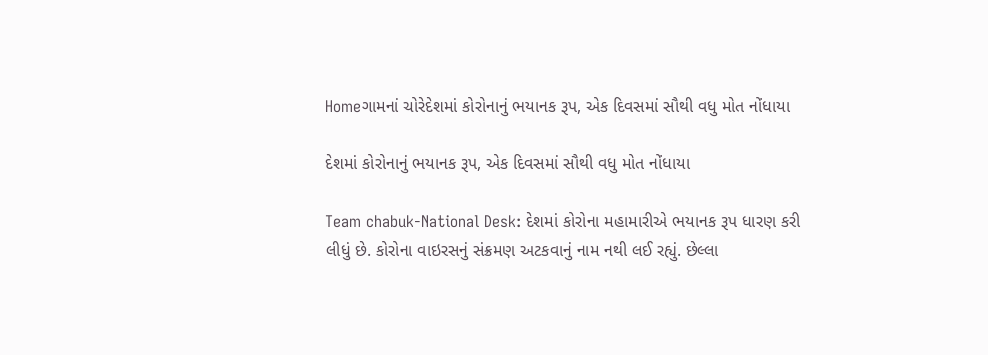Homeગામનાં ચોરેદેશમાં કોરોનાનું ભયાનક રૂપ, એક દિવસમાં સૌથી વધુ મોત નોંધાયા

દેશમાં કોરોનાનું ભયાનક રૂપ, એક દિવસમાં સૌથી વધુ મોત નોંધાયા

Team chabuk-National Desk: દેશમાં કોરોના મહામારીએ ભયાનક રૂપ ધારણ કરી લીધું છે. કોરોના વાઇરસનું સંક્રમણ અટકવાનું નામ નથી લઈ રહ્યું. છેલ્લા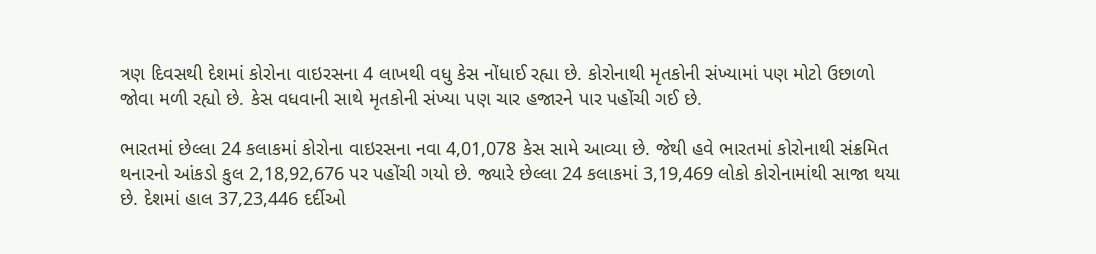ત્રણ દિવસથી દેશમાં કોરોના વાઇરસના 4 લાખથી વધુ કેસ નોંધાઈ રહ્યા છે. કોરોનાથી મૃતકોની સંખ્યામાં પણ મોટો ઉછાળો જોવા મળી રહ્યો છે. કેસ વધવાની સાથે મૃતકોની સંખ્યા પણ ચાર હજારને પાર પહોંચી ગઈ છે.

ભારતમાં છેલ્લા 24 કલાકમાં કોરોના વાઇરસના નવા 4,01,078 કેસ સામે આવ્યા છે. જેથી હવે ભારતમાં કોરોનાથી સંક્રમિત થનારનો આંકડો કુલ 2,18,92,676 પર પહોંચી ગયો છે. જ્યારે છેલ્લા 24 કલાકમાં 3,19,469 લોકો કોરોનામાંથી સાજા થયા છે. દેશમાં હાલ 37,23,446 દર્દીઓ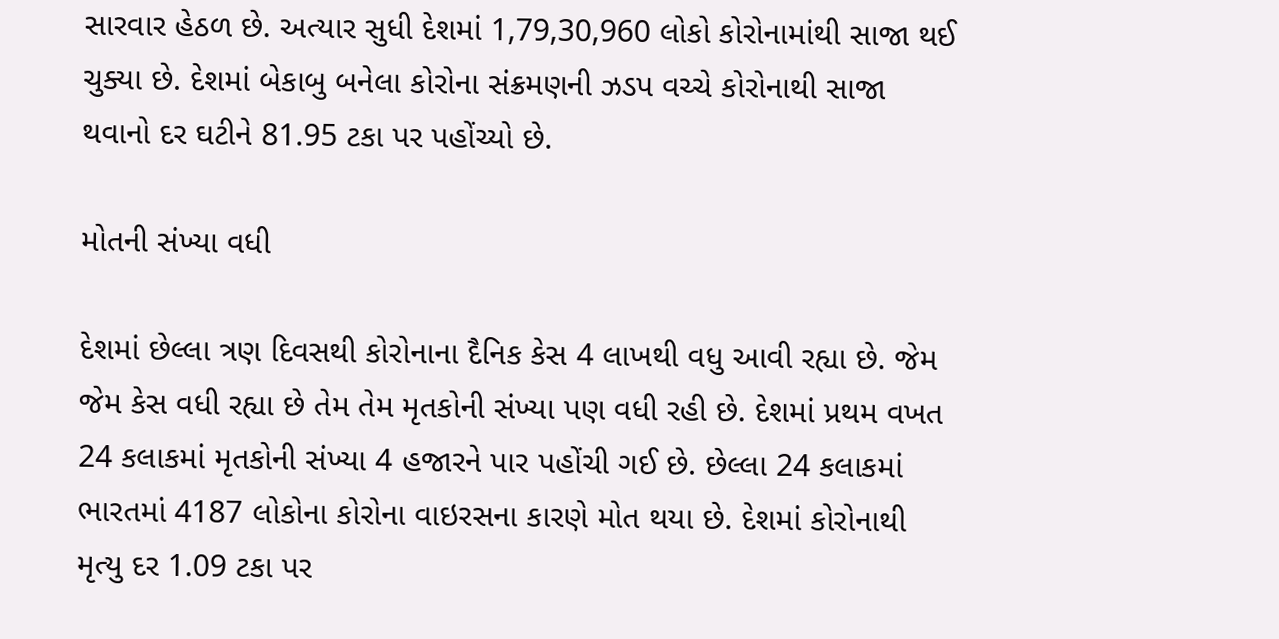સારવાર હેઠળ છે. અત્યાર સુધી દેશમાં 1,79,30,960 લોકો કોરોનામાંથી સાજા થઈ ચુક્યા છે. દેશમાં બેકાબુ બનેલા કોરોના સંક્રમણની ઝડપ વચ્ચે કોરોનાથી સાજા થવાનો દર ઘટીને 81.95 ટકા પર પહોંચ્યો છે.

મોતની સંખ્યા વધી

દેશમાં છેલ્લા ત્રણ દિવસથી કોરોનાના દૈનિક કેસ 4 લાખથી વધુ આવી રહ્યા છે. જેમ જેમ કેસ વધી રહ્યા છે તેમ તેમ મૃતકોની સંખ્યા પણ વધી રહી છે. દેશમાં પ્રથમ વખત 24 કલાકમાં મૃતકોની સંખ્યા 4 હજારને પાર પહોંચી ગઈ છે. છેલ્લા 24 કલાકમાં ભારતમાં 4187 લોકોના કોરોના વાઇરસના કારણે મોત થયા છે. દેશમાં કોરોનાથી મૃત્યુ દર 1.09 ટકા પર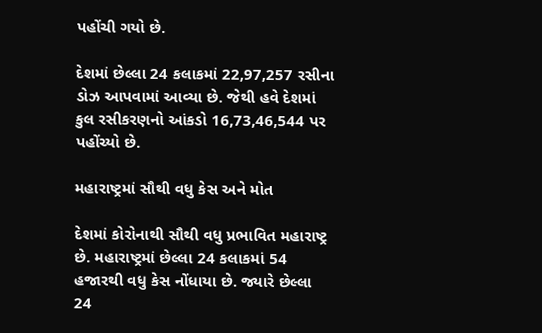પહોંચી ગયો છે.

દેશમાં છેલ્લા 24 કલાકમાં 22,97,257 રસીના ડોઝ આપવામાં આવ્યા છે. જેથી હવે દેશમાં કુલ રસીકરણનો આંકડો 16,73,46,544 પર પહોંચ્યો છે.

મહારાષ્ટ્રમાં સૌથી વધુ કેસ અને મોત

દેશમાં કોરોનાથી સૌથી વધુ પ્રભાવિત મહારાષ્ટ્ર છે. મહારાષ્ટ્રમાં છેલ્લા 24 કલાકમાં 54 હજારથી વધુ કેસ નોંધાયા છે. જ્યારે છેલ્લા 24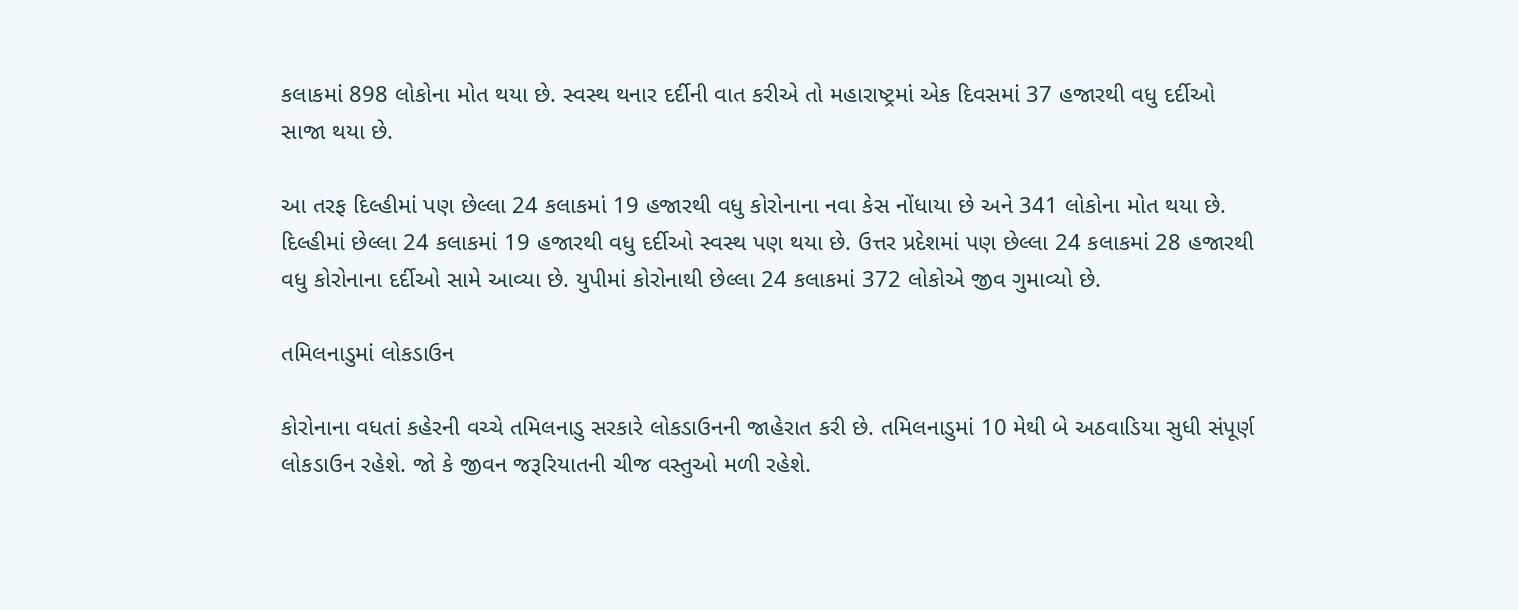કલાકમાં 898 લોકોના મોત થયા છે. સ્વસ્થ થનાર દર્દીની વાત કરીએ તો મહારાષ્ટ્રમાં એક દિવસમાં 37 હજારથી વધુ દર્દીઓ સાજા થયા છે.

આ તરફ દિલ્હીમાં પણ છેલ્લા 24 કલાકમાં 19 હજારથી વધુ કોરોનાના નવા કેસ નોંધાયા છે અને 341 લોકોના મોત થયા છે. દિલ્હીમાં છેલ્લા 24 કલાકમાં 19 હજારથી વધુ દર્દીઓ સ્વસ્થ પણ થયા છે. ઉત્તર પ્રદેશમાં પણ છેલ્લા 24 કલાકમાં 28 હજારથી વધુ કોરોનાના દર્દીઓ સામે આવ્યા છે. યુપીમાં કોરોનાથી છેલ્લા 24 કલાકમાં 372 લોકોએ જીવ ગુમાવ્યો છે.

તમિલનાડુમાં લોકડાઉન

કોરોનાના વધતાં કહેરની વચ્ચે તમિલનાડુ સરકારે લોકડાઉનની જાહેરાત કરી છે. તમિલનાડુમાં 10 મેથી બે અઠવાડિયા સુધી સંપૂર્ણ લોકડાઉન રહેશે. જો કે જીવન જરૂરિયાતની ચીજ વસ્તુઓ મળી રહેશે.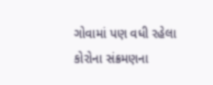ગોવામાં પણ વધી રહેલા કોરોના સંક્રમણના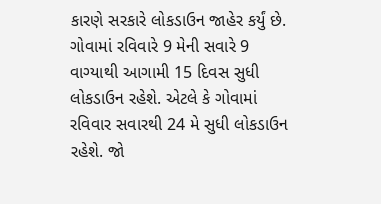કારણે સરકારે લોકડાઉન જાહેર કર્યું છે. ગોવામાં રવિવારે 9 મેની સવારે 9 વાગ્યાથી આગામી 15 દિવસ સુધી લોકડાઉન રહેશે. એટલે કે ગોવામાં રવિવાર સવારથી 24 મે સુધી લોકડાઉન રહેશે. જો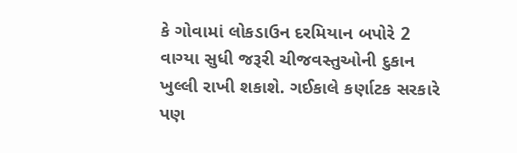કે ગોવામાં લોકડાઉન દરમિયાન બપોરે 2 વાગ્યા સુધી જરૂરી ચીજવસ્તુઓની દુકાન ખુલ્લી રાખી શકાશે. ગઈકાલે કર્ણાટક સરકારે પણ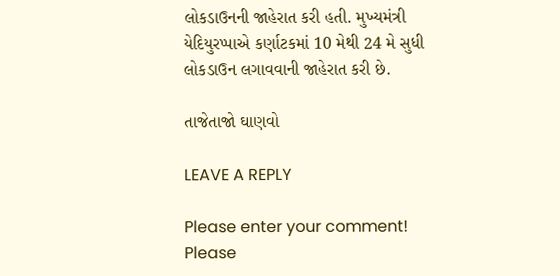લોકડાઉનની જાહેરાત કરી હતી. મુખ્યમંત્રી યેદિયુરપ્પાએ કર્ણાટકમાં 10 મેથી 24 મે સુધી લોકડાઉન લગાવવાની જાહેરાત કરી છે.

તાજેતાજો ઘાણવો

LEAVE A REPLY

Please enter your comment!
Please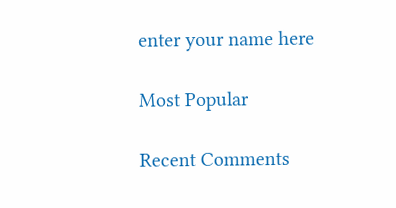enter your name here

Most Popular

Recent Comments